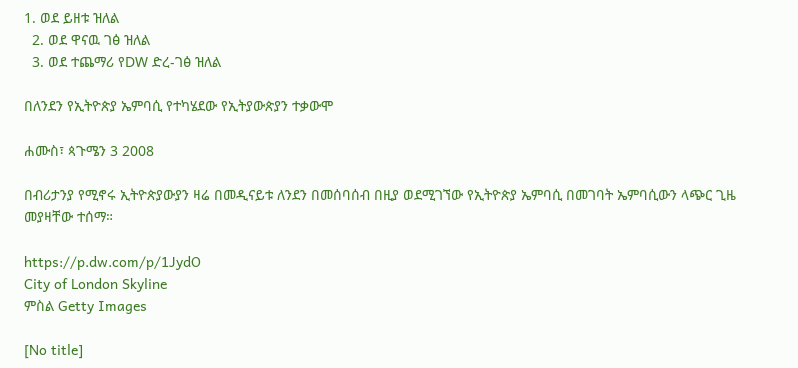1. ወደ ይዘቱ ዝለል
  2. ወደ ዋናዉ ገፅ ዝለል
  3. ወደ ተጨማሪ የDW ድረ-ገፅ ዝለል

በለንደን የኢትዮጵያ ኤምባሲ የተካሄደው የኢትያውጵያን ተቃውሞ

ሐሙስ፣ ጳጉሜን 3 2008

በብሪታንያ የሚኖሩ ኢትዮጵያውያን ዛሬ በመዲናይቱ ለንደን በመሰባሰብ በዚያ ወደሚገኘው የኢትዮጵያ ኤምባሲ በመገባት ኤምባሲውን ላጭር ጊዜ መያዛቸው ተሰማ።

https://p.dw.com/p/1JydO
City of London Skyline
ምስል Getty Images

[No title]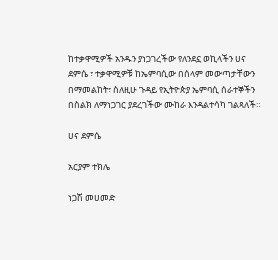ከተቃዋሚዎች አንዱን ያነጋገረችው የለንደኗ ወኪላችን ሀና ደምሴ ፣ ተቃዋሚዎቹ ከኤምባሲው በሰላም መውጣታቸውን በማመልከት፣ ስለዚሁ ጉዳይ የኢትዮጵያ ኤምባሲ ሰራተኞችን በስልክ ለማነጋገር ያደረገችው ሙከራ እንዳልተሳካ ገልጻለች።

ሀና ደምሴ

አርያም ተክሌ

ነጋሽ መሀመድ